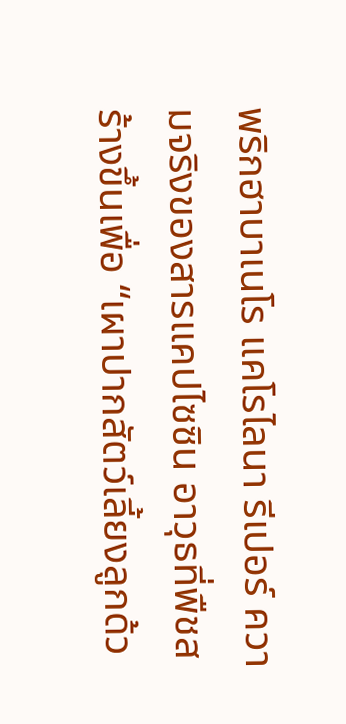พริกฮาบาเนโร แคโรไลนา รีเปอร์ ความจริงของสารแคปไซซิน อาวุธที่พืชสร้างขึ้นเพื่อ “เผาปากสัตว์เลี้ยงลูกด้ว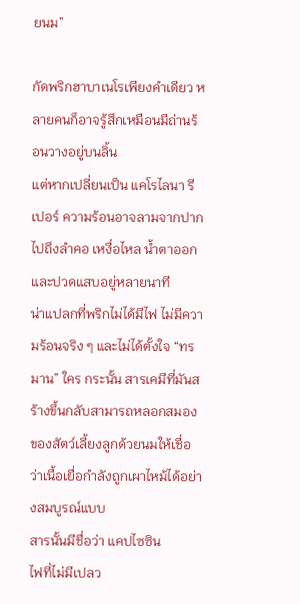ยนม”

กัดพริกฮาบาเนโรเพียงคำเดียว หลายคนก็อาจรู้สึกเหมือนมีถ่านร้อนวางอยู่บนลิ้น
แต่หากเปลี่ยนเป็น แคโรไลนา รีเปอร์ ความร้อนอาจลามจากปากไปถึงลำคอ เหงื่อไหล น้ำตาออก และปวดแสบอยู่หลายนาที
น่าแปลกที่พริกไม่ได้มีไฟ ไม่มีความร้อนจริง ๆ และไม่ได้ตั้งใจ “ทรมาน” ใคร กระนั้น สารเคมีที่มันสร้างขึ้นกลับสามารถหลอกสมองของสัตว์เลี้ยงลูกด้วยนมให้เชื่อว่าเนื้อเยื่อกำลังถูกเผาไหม้ได้อย่างสมบูรณ์แบบ
สารนั้นมีชื่อว่า แคปไซซิน
ไฟที่ไม่มีเปลว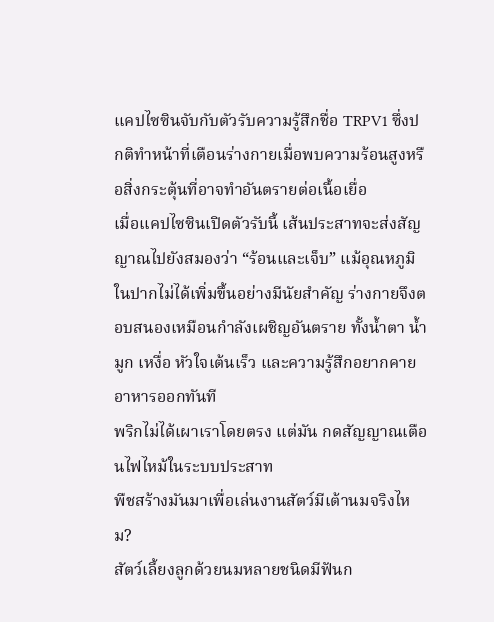แคปไซซินจับกับตัวรับความรู้สึกชื่อ TRPV1 ซึ่งปกติทำหน้าที่เตือนร่างกายเมื่อพบความร้อนสูงหรือสิ่งกระตุ้นที่อาจทำอันตรายต่อเนื้อเยื่อ
เมื่อแคปไซซินเปิดตัวรับนี้ เส้นประสาทจะส่งสัญญาณไปยังสมองว่า “ร้อนและเจ็บ” แม้อุณหภูมิในปากไม่ได้เพิ่มขึ้นอย่างมีนัยสำคัญ ร่างกายจึงตอบสนองเหมือนกำลังเผชิญอันตราย ทั้งน้ำตา น้ำมูก เหงื่อ หัวใจเต้นเร็ว และความรู้สึกอยากคายอาหารออกทันที
พริกไม่ได้เผาเราโดยตรง แต่มัน กดสัญญาณเตือนไฟไหม้ในระบบประสาท
พืชสร้างมันมาเพื่อเล่นงานสัตว์มีเต้านมจริงไหม?
สัตว์เลี้ยงลูกด้วยนมหลายชนิดมีฟันก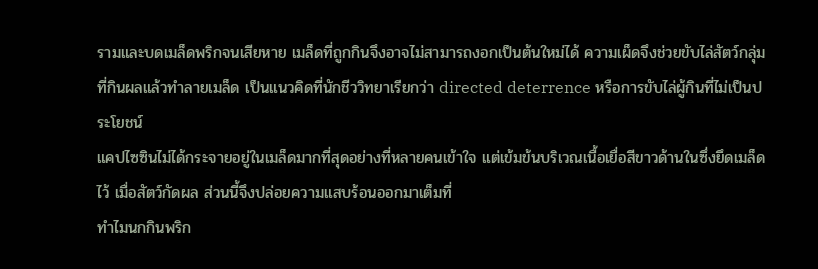รามและบดเมล็ดพริกจนเสียหาย เมล็ดที่ถูกกินจึงอาจไม่สามารถงอกเป็นต้นใหม่ได้ ความเผ็ดจึงช่วยขับไล่สัตว์กลุ่มที่กินผลแล้วทำลายเมล็ด เป็นแนวคิดที่นักชีววิทยาเรียกว่า directed deterrence หรือการขับไล่ผู้กินที่ไม่เป็นประโยชน์
แคปไซซินไม่ได้กระจายอยู่ในเมล็ดมากที่สุดอย่างที่หลายคนเข้าใจ แต่เข้มข้นบริเวณเนื้อเยื่อสีขาวด้านในซึ่งยึดเมล็ดไว้ เมื่อสัตว์กัดผล ส่วนนี้จึงปล่อยความแสบร้อนออกมาเต็มที่
ทำไมนกกินพริก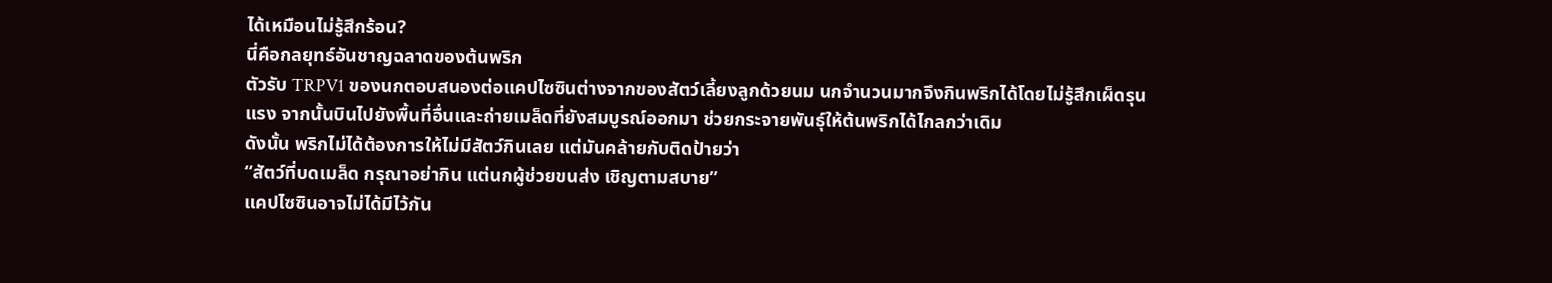ได้เหมือนไม่รู้สึกร้อน?
นี่คือกลยุทธ์อันชาญฉลาดของต้นพริก
ตัวรับ TRPV1 ของนกตอบสนองต่อแคปไซซินต่างจากของสัตว์เลี้ยงลูกด้วยนม นกจำนวนมากจึงกินพริกได้โดยไม่รู้สึกเผ็ดรุนแรง จากนั้นบินไปยังพื้นที่อื่นและถ่ายเมล็ดที่ยังสมบูรณ์ออกมา ช่วยกระจายพันธุ์ให้ต้นพริกได้ไกลกว่าเดิม
ดังนั้น พริกไม่ได้ต้องการให้ไม่มีสัตว์กินเลย แต่มันคล้ายกับติดป้ายว่า
“สัตว์ที่บดเมล็ด กรุณาอย่ากิน แต่นกผู้ช่วยขนส่ง เชิญตามสบาย”
แคปไซซินอาจไม่ได้มีไว้กัน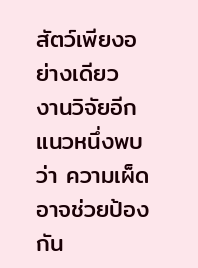สัตว์เพียงอย่างเดียว
งานวิจัยอีกแนวหนึ่งพบว่า ความเผ็ดอาจช่วยป้องกัน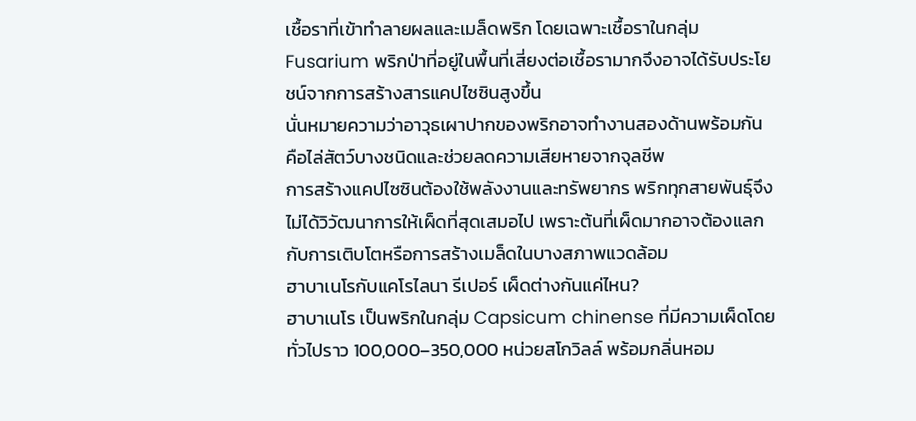เชื้อราที่เข้าทำลายผลและเมล็ดพริก โดยเฉพาะเชื้อราในกลุ่ม Fusarium พริกป่าที่อยู่ในพื้นที่เสี่ยงต่อเชื้อรามากจึงอาจได้รับประโยชน์จากการสร้างสารแคปไซซินสูงขึ้น
นั่นหมายความว่าอาวุธเผาปากของพริกอาจทำงานสองด้านพร้อมกัน คือไล่สัตว์บางชนิดและช่วยลดความเสียหายจากจุลชีพ
การสร้างแคปไซซินต้องใช้พลังงานและทรัพยากร พริกทุกสายพันธุ์จึงไม่ได้วิวัฒนาการให้เผ็ดที่สุดเสมอไป เพราะต้นที่เผ็ดมากอาจต้องแลกกับการเติบโตหรือการสร้างเมล็ดในบางสภาพแวดล้อม
ฮาบาเนโรกับแคโรไลนา รีเปอร์ เผ็ดต่างกันแค่ไหน?
ฮาบาเนโร เป็นพริกในกลุ่ม Capsicum chinense ที่มีความเผ็ดโดยทั่วไปราว 100,000–350,000 หน่วยสโกวิลล์ พร้อมกลิ่นหอม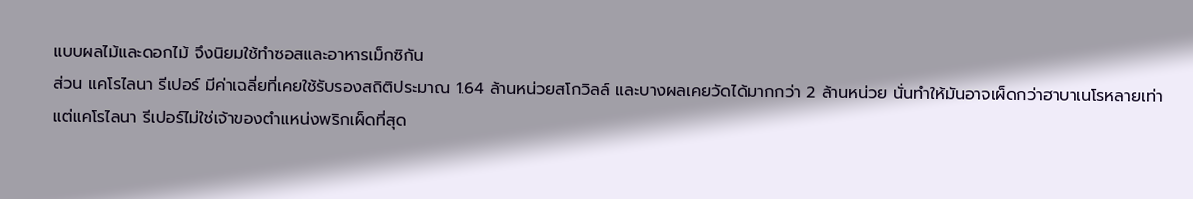แบบผลไม้และดอกไม้ จึงนิยมใช้ทำซอสและอาหารเม็กซิกัน
ส่วน แคโรไลนา รีเปอร์ มีค่าเฉลี่ยที่เคยใช้รับรองสถิติประมาณ 1.64 ล้านหน่วยสโกวิลล์ และบางผลเคยวัดได้มากกว่า 2 ล้านหน่วย นั่นทำให้มันอาจเผ็ดกว่าฮาบาเนโรหลายเท่า
แต่แคโรไลนา รีเปอร์ไม่ใช่เจ้าของตำแหน่งพริกเผ็ดที่สุด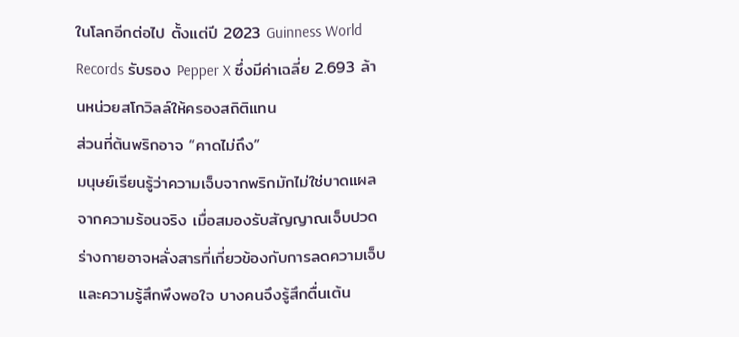ในโลกอีกต่อไป ตั้งแต่ปี 2023 Guinness World Records รับรอง Pepper X ซึ่งมีค่าเฉลี่ย 2.693 ล้านหน่วยสโกวิลล์ให้ครองสถิติแทน
ส่วนที่ต้นพริกอาจ “คาดไม่ถึง”
มนุษย์เรียนรู้ว่าความเจ็บจากพริกมักไม่ใช่บาดแผลจากความร้อนจริง เมื่อสมองรับสัญญาณเจ็บปวด ร่างกายอาจหลั่งสารที่เกี่ยวข้องกับการลดความเจ็บและความรู้สึกพึงพอใจ บางคนจึงรู้สึกตื่นเต้น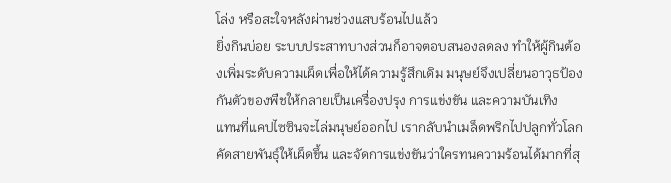โล่ง หรือสะใจหลังผ่านช่วงแสบร้อนไปแล้ว
ยิ่งกินบ่อย ระบบประสาทบางส่วนก็อาจตอบสนองลดลง ทำให้ผู้กินต้องเพิ่มระดับความเผ็ดเพื่อให้ได้ความรู้สึกเดิม มนุษย์จึงเปลี่ยนอาวุธป้องกันตัวของพืชให้กลายเป็นเครื่องปรุง การแข่งขัน และความบันเทิง
แทนที่แคปไซซินจะไล่มนุษย์ออกไป เรากลับนำเมล็ดพริกไปปลูกทั่วโลก คัดสายพันธุ์ให้เผ็ดขึ้น และจัดการแข่งขันว่าใครทนความร้อนได้มากที่สุ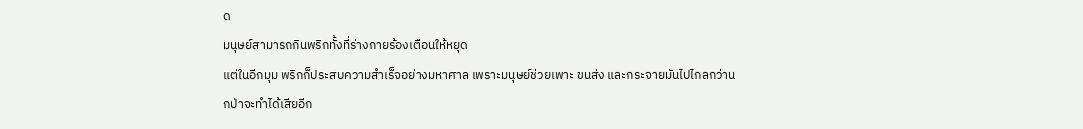ด
มนุษย์สามารถกินพริกทั้งที่ร่างกายร้องเตือนให้หยุด
แต่ในอีกมุม พริกก็ประสบความสำเร็จอย่างมหาศาล เพราะมนุษย์ช่วยเพาะ ขนส่ง และกระจายมันไปไกลกว่านกป่าจะทำได้เสียอีก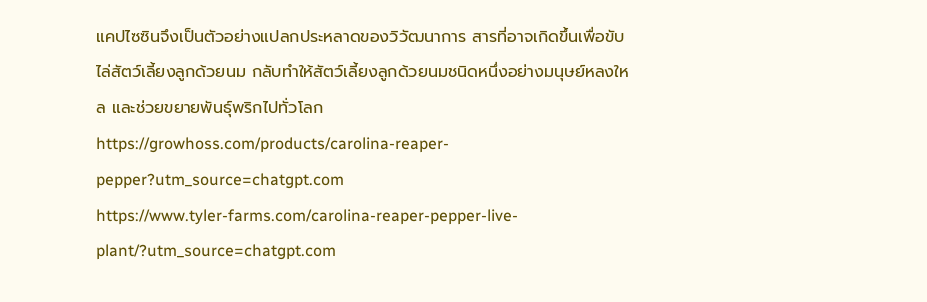แคปไซซินจึงเป็นตัวอย่างแปลกประหลาดของวิวัฒนาการ สารที่อาจเกิดขึ้นเพื่อขับไล่สัตว์เลี้ยงลูกด้วยนม กลับทำให้สัตว์เลี้ยงลูกด้วยนมชนิดหนึ่งอย่างมนุษย์หลงใหล และช่วยขยายพันธุ์พริกไปทั่วโลก
https://growhoss.com/products/carolina-reaper-pepper?utm_source=chatgpt.com
https://www.tyler-farms.com/carolina-reaper-pepper-live-plant/?utm_source=chatgpt.com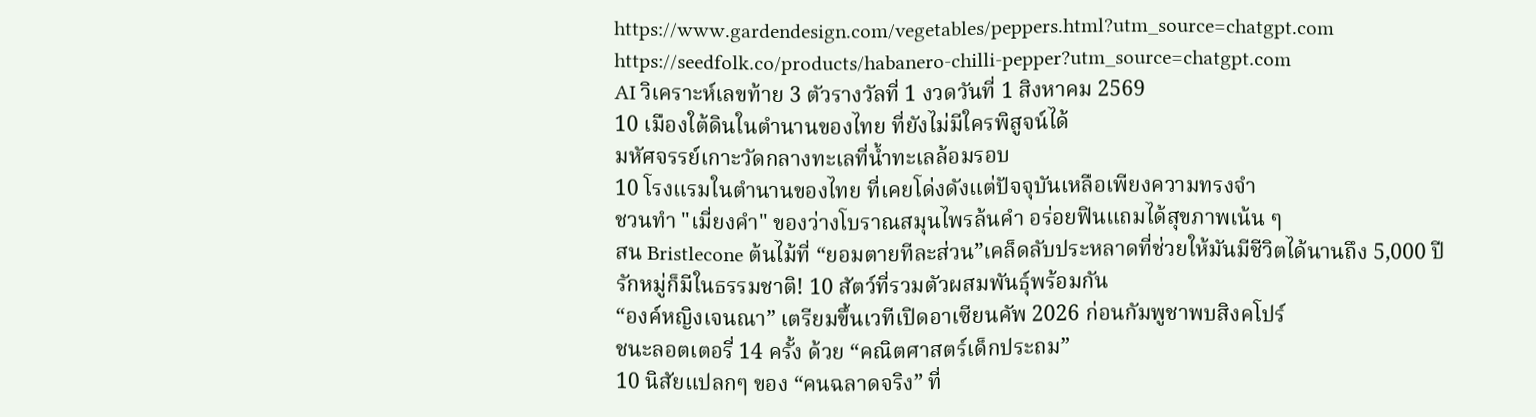https://www.gardendesign.com/vegetables/peppers.html?utm_source=chatgpt.com
https://seedfolk.co/products/habanero-chilli-pepper?utm_source=chatgpt.com
AI วิเคราะห์เลขท้าย 3 ตัวรางวัลที่ 1 งวดวันที่ 1 สิงหาคม 2569
10 เมืองใต้ดินในตำนานของไทย ที่ยังไม่มีใครพิสูจน์ได้
มหัศจรรย์เกาะวัดกลางทะเลที่น้ำทะเลล้อมรอบ
10 โรงแรมในตำนานของไทย ที่เคยโด่งดังแต่ปัจจุบันเหลือเพียงความทรงจำ
ชวนทำ "เมี่ยงคำ" ของว่างโบราณสมุนไพรล้นคำ อร่อยฟินแถมได้สุขภาพเน้น ๆ
สน Bristlecone ต้นไม้ที่ “ยอมตายทีละส่วน”เคล็ดลับประหลาดที่ช่วยให้มันมีชีวิตได้นานถึง 5,000 ปี
รักหมู่ก็มีในธรรมชาติ! 10 สัตว์ที่รวมตัวผสมพันธุ์พร้อมกัน
“องค์หญิงเจนณา” เตรียมขึ้นเวทีเปิดอาเซียนคัพ 2026 ก่อนกัมพูชาพบสิงคโปร์
ชนะลอตเตอรี่ 14 ครั้ง ด้วย “คณิตศาสตร์เด็กประถม”
10 นิสัยแปลกๆ ของ “คนฉลาดจริง” ที่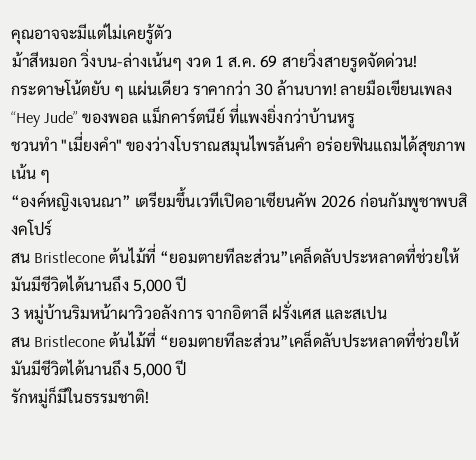คุณอาจจะมีแต่ไม่เคยรู้ตัว
ม้าสีหมอก วิ่งบน-ล่างเน้นๆ งวด 1 ส.ค. 69 สายวิ่งสายรูดจัดด่วน!
กระดาษโน้ตยับ ๆ แผ่นเดียว ราคากว่า 30 ล้านบาท! ลายมือเขียนเพลง “Hey Jude” ของพอล แม็กคาร์ตนีย์ ที่แพงยิ่งกว่าบ้านหรู
ชวนทำ "เมี่ยงคำ" ของว่างโบราณสมุนไพรล้นคำ อร่อยฟินแถมได้สุขภาพเน้น ๆ
“องค์หญิงเจนณา” เตรียมขึ้นเวทีเปิดอาเซียนคัพ 2026 ก่อนกัมพูชาพบสิงคโปร์
สน Bristlecone ต้นไม้ที่ “ยอมตายทีละส่วน”เคล็ดลับประหลาดที่ช่วยให้มันมีชีวิตได้นานถึง 5,000 ปี
3 หมู่บ้านริมหน้าผาวิวอลังการ จากอิตาลี ฝรั่งเศส และสเปน
สน Bristlecone ต้นไม้ที่ “ยอมตายทีละส่วน”เคล็ดลับประหลาดที่ช่วยให้มันมีชีวิตได้นานถึง 5,000 ปี
รักหมู่ก็มีในธรรมชาติ!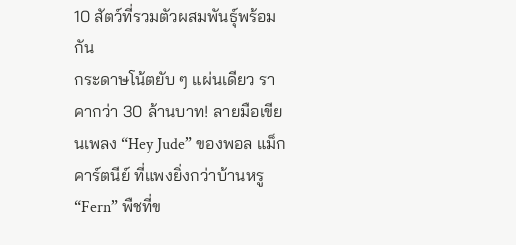10 สัตว์ที่รวมตัวผสมพันธุ์พร้อมกัน
กระดาษโน้ตยับ ๆ แผ่นเดียว ราคากว่า 30 ล้านบาท! ลายมือเขียนเพลง “Hey Jude” ของพอล แม็กคาร์ตนีย์ ที่แพงยิ่งกว่าบ้านหรู
“Fern” พืชที่ข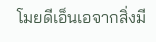โมยดีเอ็นเอจากสิ่งมี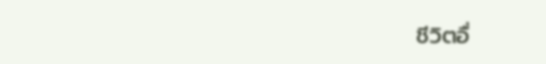ชีวิตอื่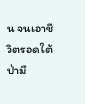น จนเอาชีวิตรอดใต้ป่ามื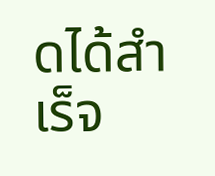ดได้สำเร็จ